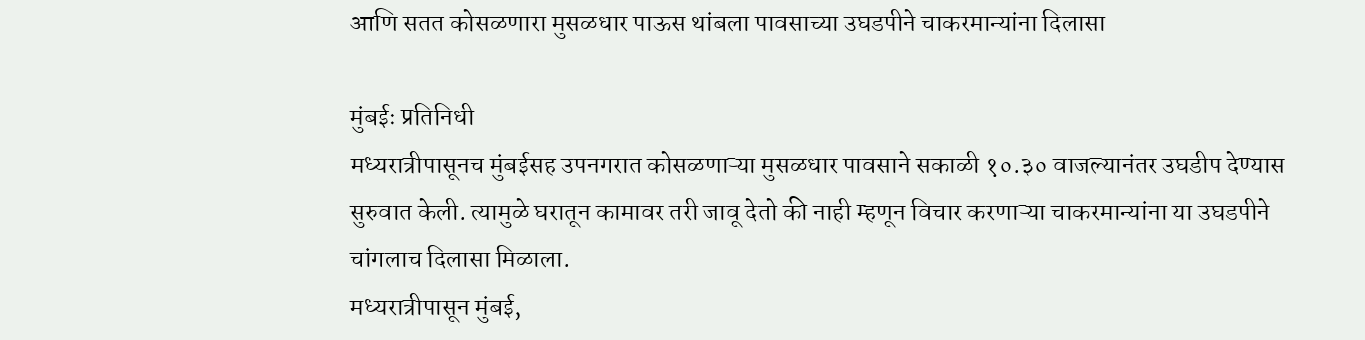आणि सतत कोसळणारा मुसळधार पाऊस थांबला पावसाच्या उघडपीने चाकरमान्यांना दिलासा

मुंबईः प्रतिनिधी
मध्यरात्रीपासूनच मुंबईसह उपनगरात कोसळणाऱ्या मुसळधार पावसाने सकाळी १०.३० वाजल्यानंतर उघडीप देण्यास सुरुवात केली. त्यामुळे घरातून कामावर तरी जावू देतो की नाही म्हणून विचार करणाऱ्या चाकरमान्यांना या उघडपीने चांगलाच दिलासा मिळाला.
मध्यरात्रीपासून मुंबई,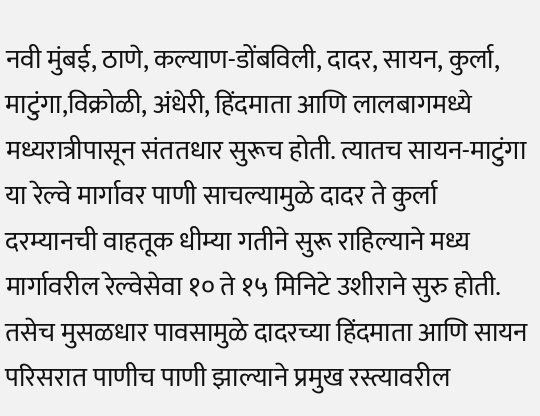नवी मुंबई, ठाणे, कल्याण-डोंबविली, दादर, सायन, कुर्ला, माटुंगा,विक्रोळी, अंधेरी, हिंदमाता आणि लालबागमध्ये मध्यरात्रीपासून संततधार सुरूच होती. त्यातच सायन-माटुंगा या रेल्वे मार्गावर पाणी साचल्यामुळे दादर ते कुर्ला दरम्यानची वाहतूक धीम्या गतीने सुरू राहिल्याने मध्य मार्गावरील रेल्वेसेवा १० ते १५ मिनिटे उशीराने सुरु होती. तसेच मुसळधार पावसामुळे दादरच्या हिंदमाता आणि सायन परिसरात पाणीच पाणी झाल्याने प्रमुख रस्त्यावरील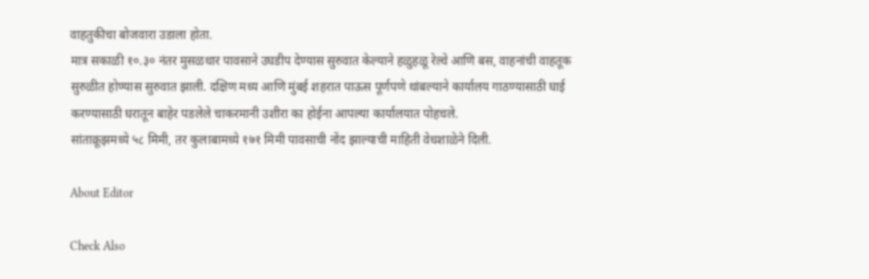वाहतुकीचा बोजवारा उडाला होता.
मात्र सकाळी १०.३० नंतर मुसळधार पावसाने उघडीप देण्यास सुरुवात केल्याने हळुहळू रेल्वे आणि बस, वाहनांची वाहतूक सुरुळीत होण्यास सुरुवात झाली. दक्षिण मध्य आणि मुंबई शहरात पाऊस पूर्णपणे थांबल्याने कार्यालय गाठण्यासाठी घाई करण्यासाठी घरातून बाहेर पडलेले चाकरमानी उशीरा का होईना आपल्या कार्यालयात पोहचले.
सांताक्रूझमध्ये ५८ मिमी, तर कुलाबामध्ये १७१ मिमी पावसाची नोंद झाल्याची माहिती वेधशाळेने दिली.

About Editor

Check Also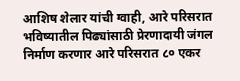आशिष शेलार यांची ग्वाही, आरे परिसरात भविष्यातील पिढ्यांसाठी प्रेरणादायी जंगल निर्माण करणार आरे परिसरात ८० एकर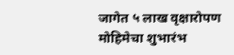जागेत ५ लाख वृक्षारोपण मोहिमेचा शुभारंभ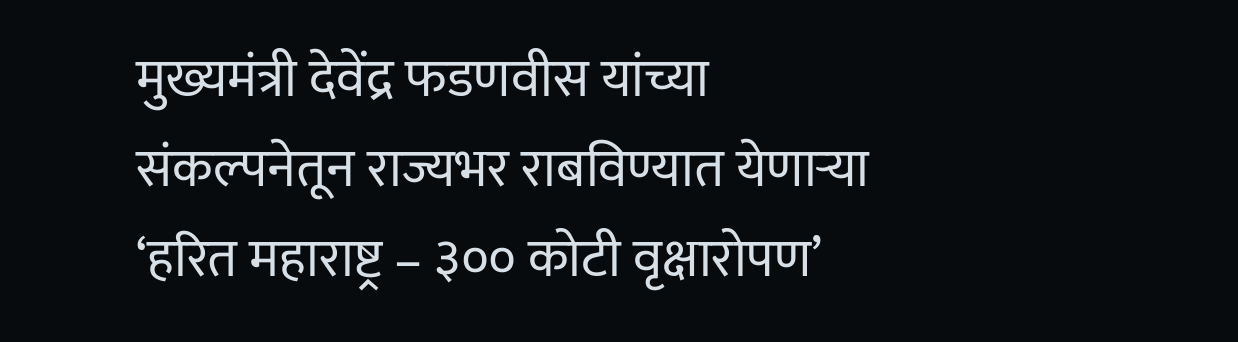मुख्यमंत्री देवेंद्र फडणवीस यांच्या संकल्पनेतून राज्यभर राबविण्यात येणाऱ्या ‘हरित महाराष्ट्र – ३०० कोटी वृक्षारोपण’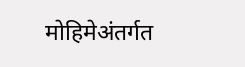मोहिमेअंतर्गत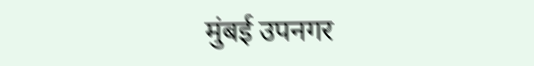मुंबई उपनगर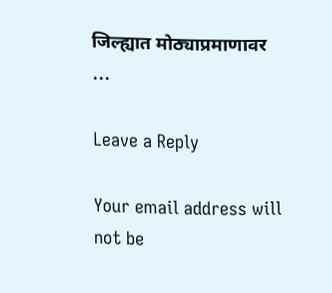जिल्ह्यात मोठ्याप्रमाणावर …

Leave a Reply

Your email address will not be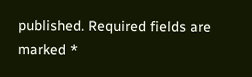published. Required fields are marked *